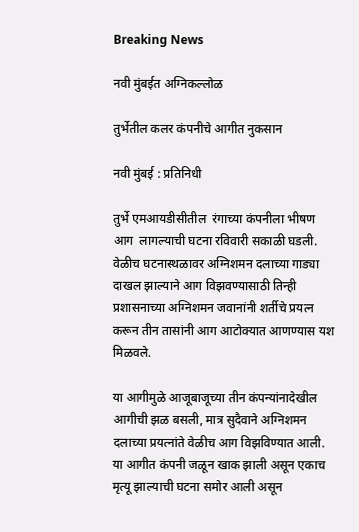Breaking News

नवी मुंबईत अग्निकल्लोळ

तुर्भेतील कलर कंपनीचे आगीत नुकसान

नवी मुंबई : प्रतिनिधी

तुर्भे एमआयडीसीतील  रंगाच्या कंपनीला भीषण आग  लागल्याची घटना रविवारी सकाळी घडली. वेळीच घटनास्थळावर अग्निशमन दलाच्या गाड्या दाखल झाल्याने आग विझवण्यासाठी तिन्ही प्रशासनाच्या अग्निशमन जवानांनी शर्तीचे प्रयत्न करून तीन तासांनी आग आटोक्यात आणण्यास यश मिळवले.

या आगीमुळे आजूबाजूच्या तीन कंपन्यांनादेखील आगीची झळ बसली, मात्र सुदैवाने अग्निशमन दलाच्या प्रयत्नांते वेळीच आग विझविण्यात आली. या आगीत कंपनी जळून खाक झाली असून एकाच मृत्यू झाल्याची घटना समोर आली असून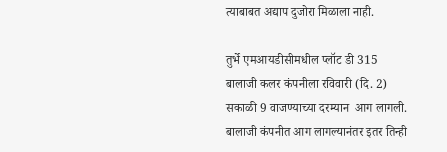त्याबाबत अद्याप दुजोरा मिळाला नाही.

तुर्भे एमआयडीसीमधील प्लॉट डी 315 बालाजी कलर कंपनीला रविवारी (दि. 2) सकाळी 9 वाजण्याच्या दरम्यान  आग लागली. बालाजी कंपनीत आग लागल्यानंतर इतर तिन्ही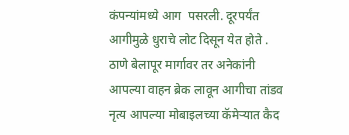कंपन्यांमध्ये आग  पसरली. दूरपर्यंत आगीमुळे धुराचे लोट दिसून येत होते . ठाणे बेलापूर मार्गावर तर अनेकांनी आपल्या वाहन ब्रेक लावून आगीचा तांडव नृत्य आपल्या मोबाइलच्या कॅमेर्‍यात कैद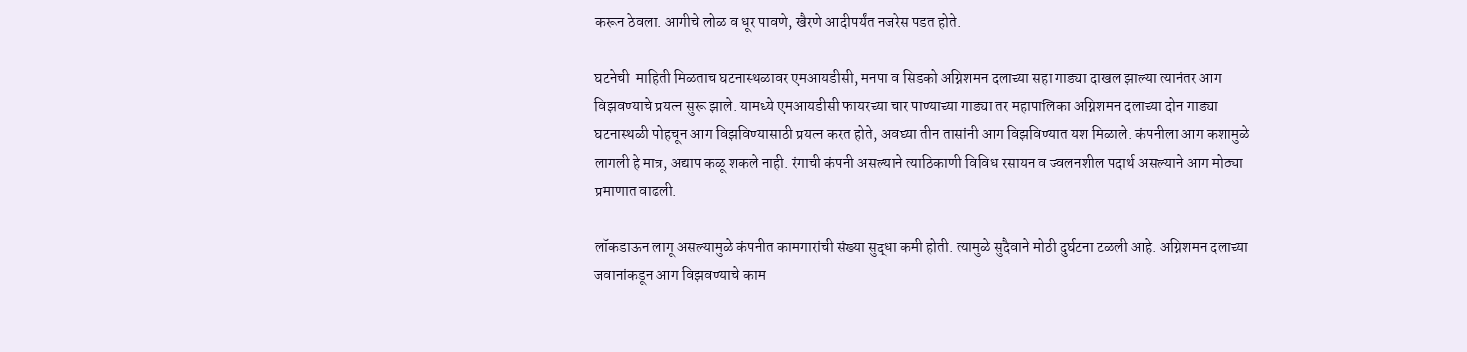करून ठेवला. आगीचे लोळ व धूर पावणे, खैरणे आदीपर्यंत नजरेस पडत होते.

घटनेची  माहिती मिळताच घटनास्थळावर एमआयडीसी, मनपा व सिडको अग्निशमन दलाच्या सहा गाड्या दाखल झाल्या त्यानंतर आग विझवण्याचे प्रयत्न सुरू झाले. यामध्ये एमआयडीसी फायरच्या चार पाण्याच्या गाड्या तर महापालिका अग्निशमन दलाच्या दोन गाड्या घटनास्थळी पोहचून आग विझविण्यासाठी प्रयत्न करत होते, अवघ्या तीन तासांनी आग विझविण्यात यश मिळाले. कंपनीला आग कशामुळे लागली हे मात्र, अद्याप कळू शकले नाही. रंगाची कंपनी असल्याने त्याठिकाणी विविध रसायन व ज्वलनशील पदार्थ असल्याने आग मोठ्या प्रमाणात वाढली.

लॉकडाऊन लागू असल्यामुळे कंपनीत कामगारांची संख्या सुद्धा कमी होती. त्यामुळे सुदैवाने मोठी दुर्घटना टळली आहे. अग्निशमन दलाच्या जवानांकडून आग विझवण्याचे काम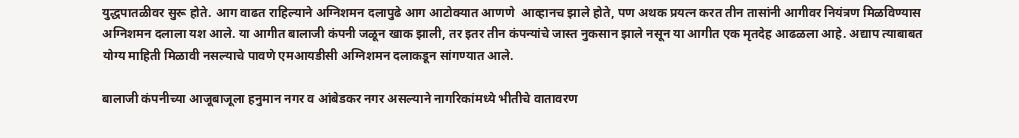युद्धपातळीवर सुरू होते. आग वाढत राहिल्याने अग्निशमन दलापुढे आग आटोक्यात आणणे  आव्हानच झाले होते, पण अथक प्रयत्न करत तीन तासांनी आगीवर नियंत्रण मिळविण्यास अग्निशमन दलाला यश आले. या आगीत बालाजी कंपनी जळून खाक झाली, तर इतर तीन कंपन्यांचे जास्त नुकसान झाले नसून या आगीत एक मृतदेह आढळला आहे. अद्याप त्याबाबत योग्य माहिती मिळावी नसल्याचे पावणे एमआयडीसी अग्निशमन दलाकडून सांगण्यात आले.

बालाजी कंपनीच्या आजूबाजूला हनुमान नगर व आंबेडकर नगर असल्याने नागरिकांमध्ये भीतीचे वातावरण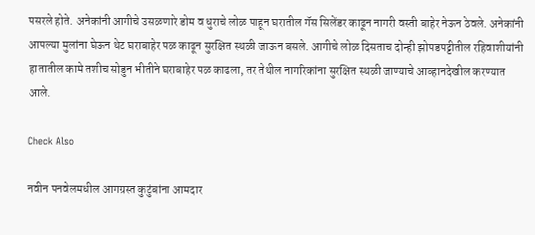पसरले होते. अनेकांनी आगीचे उसळणारे डोम व धुराचे लोळ पाहून घरातील गॅस सिलेंडर काढून नागरी वस्ती बाहेर नेऊन ठेवले. अनेकांनी आपल्या मुलांना घेऊन थेट घराबाहेर पळ काढून सुरक्षित स्थळी जाऊन बसले. आगीचे लोळ दिसताच दोन्ही झोपडपट्टीतील रहिवाशीयांनी हातातील कामे तशीच सोडुन भीतीने घराबाहेर पळ काढला, तर तेथील नागरिकांना सुरक्षित स्थळी जाण्याचे आव्हानदेखील करण्यात आले.

Check Also

नवीन पनवेलमधील आगग्रस्त कुटुंबांना आमदार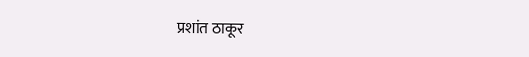प्रशांत ठाकूर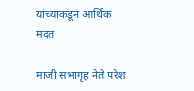यांच्याकडून आर्थिक मदत

माजी सभागृह नेते परेश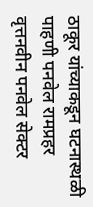ठाकूर यांच्याकडून घटनास्थळी पाहणी पनवेल रामप्रहर वृत्तनवीन पनवेल सेक्टर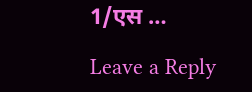1/एस …

Leave a Reply